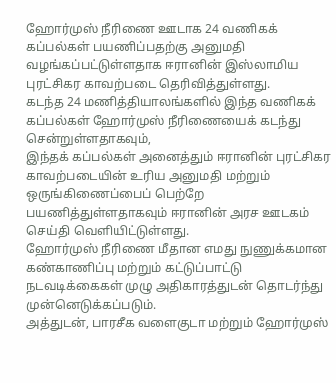ஹோர்முஸ் நீரிணை ஊடாக 24 வணிகக் கப்பல்கள் பயணிப்பதற்கு அனுமதி வழங்கப்பட்டுள்ளதாக ஈரானின் இஸ்லாமிய புரட்சிகர காவற்படை தெரிவித்துள்ளது.
கடந்த 24 மணித்தியாலங்களில் இந்த வணிகக் கப்பல்கள் ஹோர்முஸ் நீரிணையைக் கடந்து சென்றுள்ளதாகவும்,
இந்தக் கப்பல்கள் அனைத்தும் ஈரானின் புரட்சிகர காவற்படையின் உரிய அனுமதி மற்றும் ஒருங்கிணைப்பைப் பெற்றே பயணித்துள்ளதாகவும் ஈரானின் அரச ஊடகம் செய்தி வெளியிட்டுள்ளது.
ஹோர்முஸ் நீரிணை மீதான எமது நுணுக்கமான கண்காணிப்பு மற்றும் கட்டுப்பாட்டு நடவடிக்கைகள் முழு அதிகாரத்துடன் தொடர்ந்து முன்னெடுக்கப்படும்.
அத்துடன், பாரசீக வளைகுடா மற்றும் ஹோர்முஸ்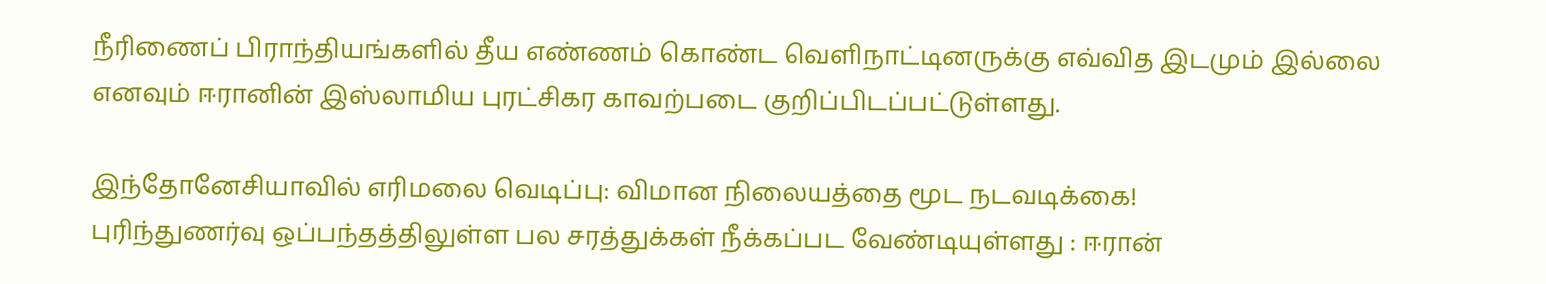நீரிணைப் பிராந்தியங்களில் தீய எண்ணம் கொண்ட வெளிநாட்டினருக்கு எவ்வித இடமும் இல்லை எனவும் ஈரானின் இஸ்லாமிய புரட்சிகர காவற்படை குறிப்பிடப்பட்டுள்ளது.

இந்தோனேசியாவில் எரிமலை வெடிப்பு: விமான நிலையத்தை மூட நடவடிக்கை!
புரிந்துணர்வு ஒப்பந்தத்திலுள்ள பல சரத்துக்கள் நீக்கப்பட வேண்டியுள்ளது : ஈரான்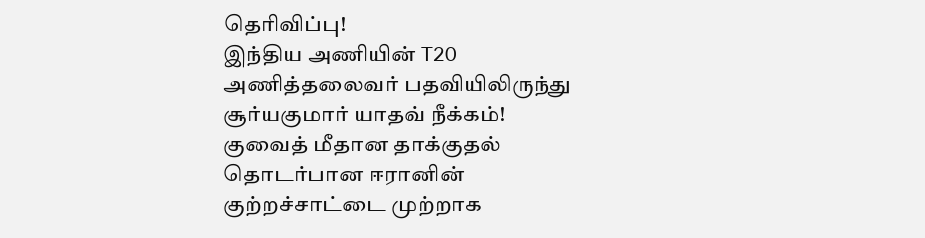தெரிவிப்பு!
இந்திய அணியின் T20 அணித்தலைவர் பதவியிலிருந்து சூர்யகுமார் யாதவ் நீக்கம்!
குவைத் மீதான தாக்குதல் தொடர்பான ஈரானின் குற்றச்சாட்டை முற்றாக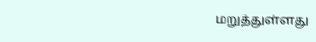மறுத்துள்ளது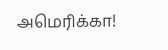அமெரிக்கா!